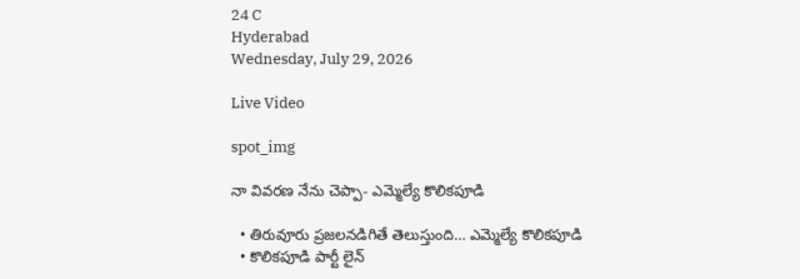24 C
Hyderabad
Wednesday, July 29, 2026

Live Video

spot_img

నా వివరణ నేను చెప్పా- ఎమ్మెల్యే కొలికపూడి

  • తిరువూరు ప్రజలనడిగితే తెలుస్తుంది… ఎమ్మెల్యే కొలికపూడి
  • కొలికపూడి పార్టీ లైన్‌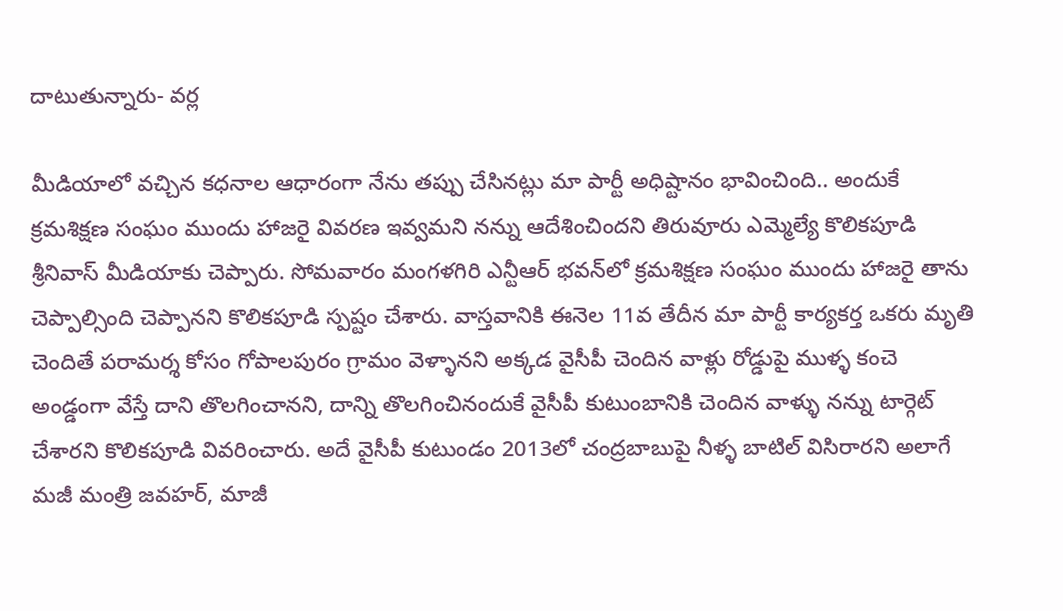దాటుతున్నారు- వర్ల

మీడియాలో వచ్చిన కధనాల ఆధారంగా నేను తప్పు చేసినట్లు మా పార్టీ అధిష్టానం భావించింది.. అందుకే క్రమశిక్షణ సంఘం ముందు హాజరై వివరణ ఇవ్వమని నన్ను ఆదేశించిందని తిరువూరు ఎమ్మెల్యే కొలికపూడి శ్రీనివాస్‌ మీడియాకు చెప్పారు. సోమవారం మంగళగిరి ఎన్టీఆర్‌ భవన్‌లో క్రమశిక్షణ సంఘం ముందు హాజరై తాను చెప్పాల్సింది చెప్పానని కొలికపూడి స్పష్టం చేశారు. వాస్తవానికి ఈనెల 11వ తేదీన మా పార్టీ కార్యకర్త ఒకరు మృతి చెందితే పరామర్శ కోసం గోపాలపురం గ్రామం వెళ్ళానని అక్కడ వైసీపీ చెందిన వాళ్లు రోడ్డుపై ముళ్ళ కంచె అండ్డంగా వేస్తే దాని తొలగించానని, దాన్ని తొలగించినందుకే వైసీపీ కుటుంబానికి చెందిన వాళ్ళు నన్ను టార్గెట్‌ చేశారని కొలికపూడి వివరించారు. అదే వైసీపీ కుటుండం 2013లో చంద్రబాబుపై నీళ్ళ బాటిల్‌ విసిరారని అలాగే మజీ మంత్రి జవహర్‌, మాజీ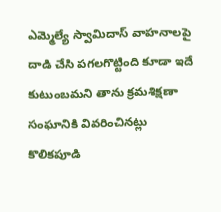ఎమ్మెల్యే స్వామిదాస్‌ వాహనాలపై దాడి చేసి పగలగొట్టింది కూడా ఇదే కుటుంబమని తాను క్రమశిక్షణా సంఘానికి వివరించినట్లు కొలికపూడి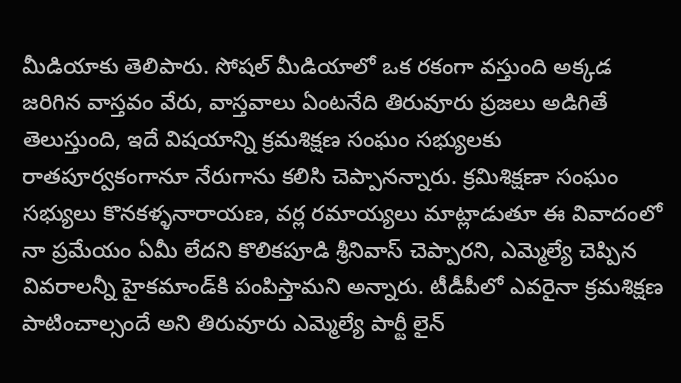మీడియాకు తెలిపారు. సోషల్ మీడియాలో ఒక రకంగా వస్తుంది అక్కడ జరిగిన వాస్తవం వేరు, వాస్తవాలు ఏంటనేది తిరువూరు ప్రజలు అడిగితే తెలుస్తుంది, ఇదే విషయాన్ని క్రమశిక్షణ సంఘం సభ్యులకు రాతపూర్వకంగానూ నేరుగాను కలిసి చెప్పానన్నారు. క్రమిశిక్షణా సంఘం సభ్యులు కొనకళ్ళనారాయణ, వర్ల రమాయ్యలు మాట్లాడుతూ ఈ వివాదంలో నా ప్రమేయం ఏమీ లేదని కొలికపూడి శ్రీనివాస్‌ చెప్పారని, ఎమ్మెల్యే చెప్పిన వివరాలన్నీ హైకమాండ్‌కి పంపిస్తామని అన్నారు. టీడీపీలో ఎవరైనా క్రమశిక్షణ పాటించాల్సందే అని తిరువూరు ఎమ్మెల్యే పార్టీ లైన్‌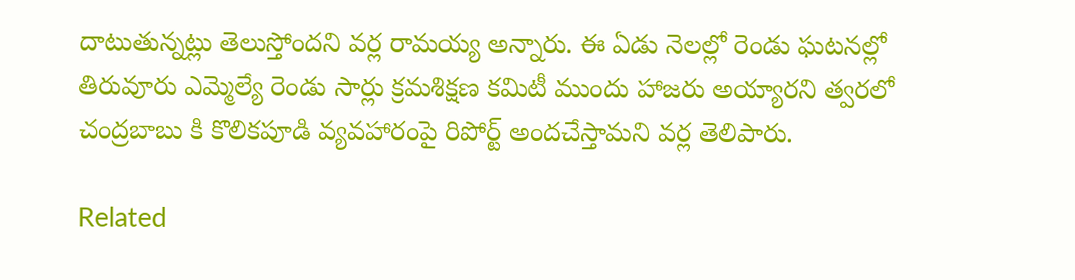దాటుతున్నట్లు తెలుస్తోందని వర్ల రామయ్య అన్నారు. ఈ ఏడు నెలల్లో రెండు ఘటనల్లో తిరువూరు ఎమ్మెల్యే రెండు సార్లు క్రమశిక్షణ కమిటీ ముందు హాజరు అయ్యారని త్వరలో చంద్రబాబు కి కొలికపూడి వ్యవహారంపై రిపోర్ట్ అందచేస్తామని వర్ల తెలిపారు.

Related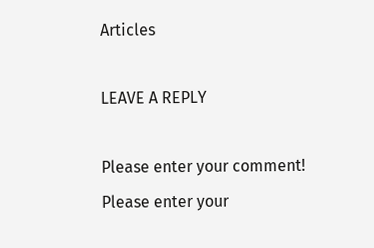Articles

LEAVE A REPLY

Please enter your comment!
Please enter your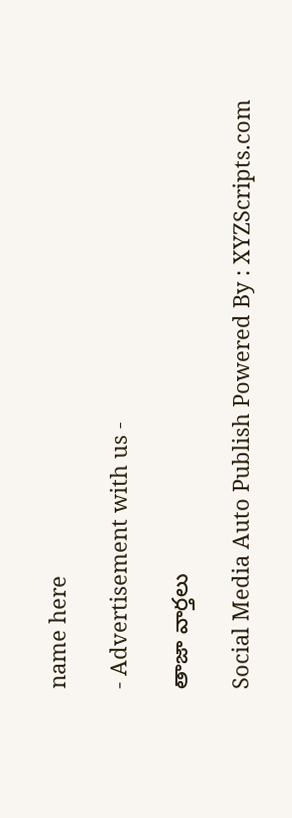name here

- Advertisement with us -

తాజా వార్తలు

Social Media Auto Publish Powered By : XYZScripts.com